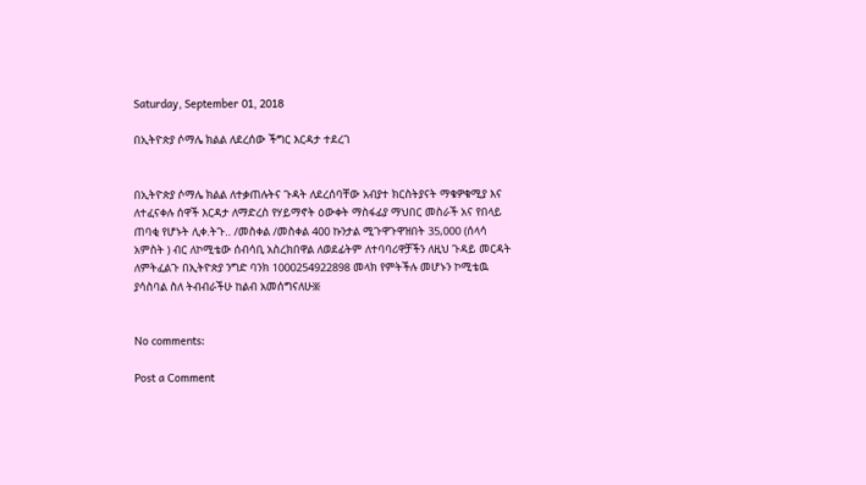Saturday, September 01, 2018

በኢትዮጵያ ሶማሌ ክልል ለደረሰው ችግር እርዳታ ተደረገ


በኢትዮጵያ ሶማሌ ክልል ለተቃጠሉትና ጉዳት ለደረሰባቸው አብያተ ክርስትያናት ማቁዎቁሚያ እና ለተፈናቀሉ ሰዋች እርዳታ ለማድረስ የሃይማኖት ዕውቀት ማስፋፊያ ማህበር መስራች አና የበላይ ጠባቂ የሆኑት ሊቀ.ትጉ.. /መስቀል /መስቀል 400 ኩንታል ሚጉዋጉዋዝበት 35,000 (ሰላሳ አምስት ) ብር ለኮሚቴው ሰብሳቢ አስረክበዋል ለወደፊትም ለተባባሪዋቻችን ለዚህ ጉዳይ መርዳት ለምትፈልጉ በኢትዮጵያ ንግድ ባንክ 1000254922898 መላክ የምትችሉ መሆኑን ኮሚቴዉ ያሳስባል ስለ ትብብራችሁ ከልብ አመሰግናለሁ፠


No comments:

Post a Comment